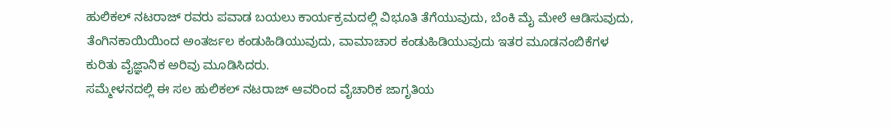ಹುಲಿಕಲ್ ನಟರಾಜ್ ರವರು ಪವಾಡ ಬಯಲು ಕಾರ್ಯಕ್ರಮದಲ್ಲಿ ವಿಭೂತಿ ತೆಗೆಯುವುದು, ಬೆಂಕಿ ಮೈ ಮೇಲೆ ಆಡಿಸುವುದು, ತೆಂಗಿನಕಾಯಿಯಿಂದ ಅಂತರ್ಜಲ ಕಂಡುಹಿಡಿಯುವುದು, ವಾಮಾಚಾರ ಕಂಡುಹಿಡಿಯುವುದು ಇತರ ಮೂಡನಂಬಿಕೆಗಳ ಕುರಿತು ವೈಜ್ಞಾನಿಕ ಅರಿವು ಮೂಡಿಸಿದರು.
ಸಮ್ಮೇಳನದಲ್ಲಿ ಈ ಸಲ ಹುಲಿಕಲ್ ನಟರಾಜ್ ಆವರಿಂದ ವೈಚಾರಿಕ ಜಾಗೃತಿಯ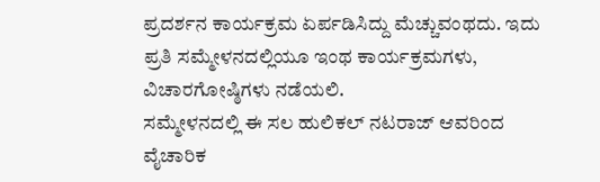ಪ್ರದರ್ಶನ ಕಾರ್ಯಕ್ರಮ ಏರ್ಪಡಿಸಿದ್ದು ಮೆಚ್ಚುವಂಥದು. ಇದು ಪ್ರತಿ ಸಮ್ಮೇಳನದಲ್ಲಿಯೂ ಇಂಥ ಕಾರ್ಯಕ್ರಮಗಳು, ವಿಚಾರಗೋಷ್ಠಿಗಳು ನಡೆಯಲಿ.
ಸಮ್ಮೇಳನದಲ್ಲಿ ಈ ಸಲ ಹುಲಿಕಲ್ ನಟರಾಜ್ ಆವರಿಂದ ವೈಚಾರಿಕ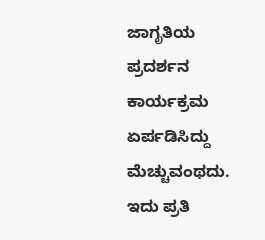ಜಾಗೃತಿಯ ಪ್ರದರ್ಶನ ಕಾರ್ಯಕ್ರಮ ಏರ್ಪಡಿಸಿದ್ದು ಮೆಚ್ಚುವಂಥದು. ಇದು ಪ್ರತಿ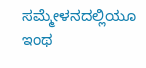ಸಮ್ಮೇಳನದಲ್ಲಿಯೂ ಇಂಥ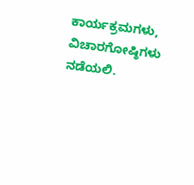ಕಾರ್ಯಕ್ರಮಗಳು, ವಿಚಾರಗೋಷ್ಠಿಗಳು ನಡೆಯಲಿ.